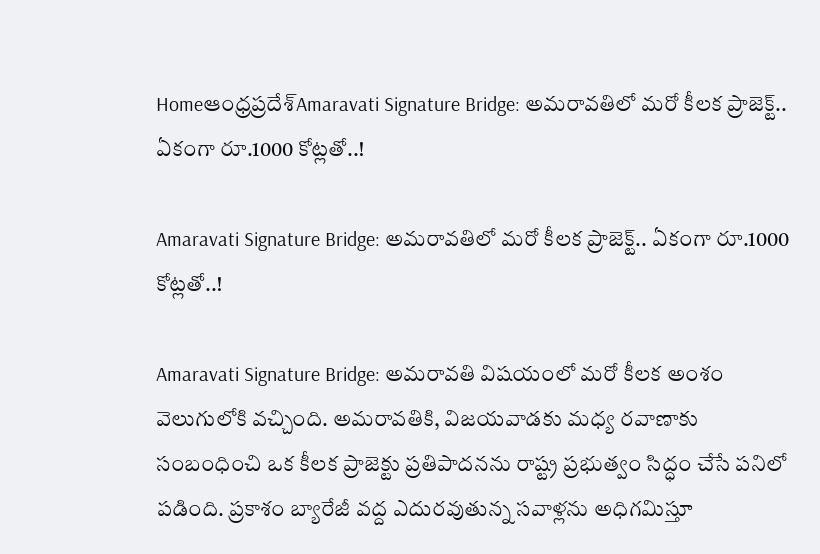Homeఆంధ్రప్రదేశ్‌Amaravati Signature Bridge: అమరావతిలో మరో కీలక ప్రాజెక్ట్.. ఏకంగా రూ.1000 కోట్లతో..!

Amaravati Signature Bridge: అమరావతిలో మరో కీలక ప్రాజెక్ట్.. ఏకంగా రూ.1000 కోట్లతో..!

Amaravati Signature Bridge: అమరావతి విషయంలో మరో కీలక అంశం వెలుగులోకి వచ్చింది. అమరావతికి, విజయవాడకు మధ్య రవాణాకు సంబంధించి ఒక కీలక ప్రాజెక్టు ప్రతిపాదనను రాష్ట్ర ప్రభుత్వం సిద్ధం చేసే పనిలో పడింది. ప్రకాశం బ్యారేజీ వద్ద ఎదురవుతున్న సవాళ్లను అధిగమిస్తూ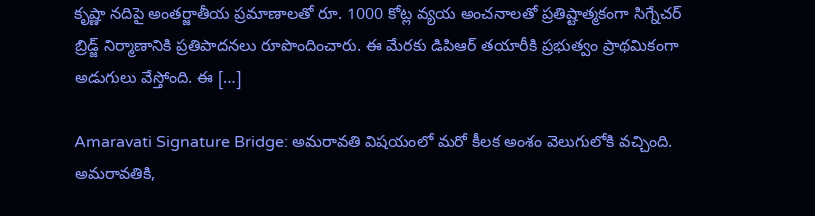కృష్ణా నదిపై అంతర్జాతీయ ప్రమాణాలతో రూ. 1000 కోట్ల వ్యయ అంచనాలతో ప్రతిష్టాత్మకంగా సిగ్నేచర్ బ్రిడ్జ్ నిర్మాణానికి ప్రతిపాదనలు రూపొందించారు. ఈ మేరకు డిపిఆర్ తయారీకి ప్రభుత్వం ప్రాథమికంగా అడుగులు వేస్తోంది. ఈ […]

Amaravati Signature Bridge: అమరావతి విషయంలో మరో కీలక అంశం వెలుగులోకి వచ్చింది. అమరావతికి,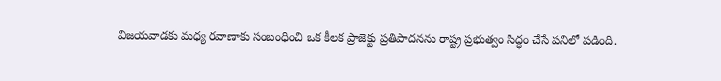విజయవాడకు మధ్య రవాణాకు సంబంధించి ఒక కీలక ప్రాజెక్టు ప్రతిపాదనను రాష్ట్ర ప్రభుత్వం సిద్ధం చేసే పనిలో పడింది.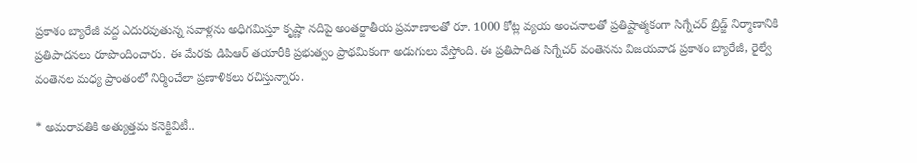ప్రకాశం బ్యారేజీ వద్ద ఎదురవుతున్న సవాళ్లను అధిగమిస్తూ కృష్ణా నదిపై అంతర్జాతీయ ప్రమాణాలతో రూ. 1000 కోట్ల వ్యయ అంచనాలతో ప్రతిష్టాత్మకంగా సిగ్నేచర్ బ్రిడ్జ్ నిర్మాణానికి ప్రతిపాదనలు రూపొందించారు. ఈ మేరకు డిపిఆర్ తయారీకి ప్రభుత్వం ప్రాథమికంగా అడుగులు వేస్తోంది. ఈ ప్రతిపాదిత సిగ్నేచర్ వంతెనను విజయవాడ ప్రకాశం బ్యారేజీ, రైల్వే వంతెనల మధ్య ప్రాంతంలో నిర్మించేలా ప్రణాళికలు రచిస్తున్నారు.

* అమరావతికి అత్యుత్తమ కనెక్టివిటీ..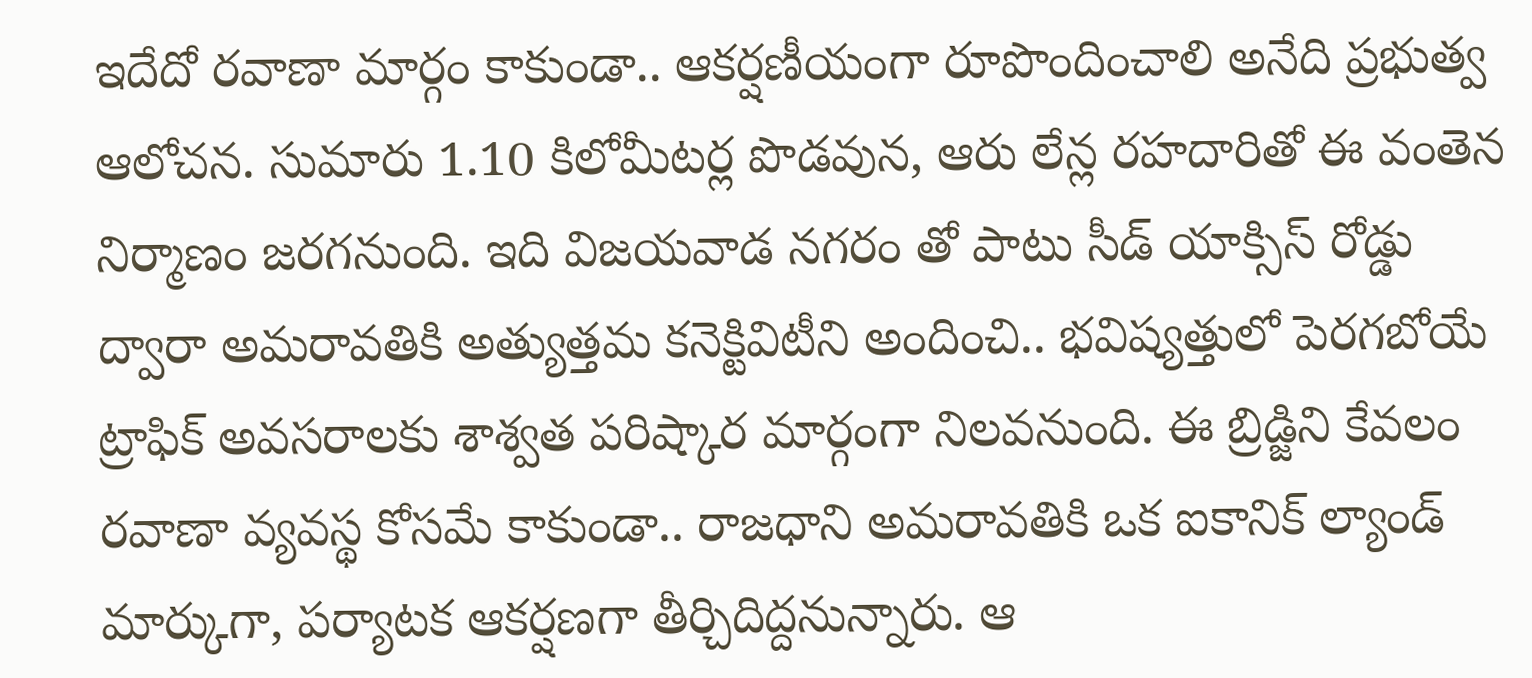ఇదేదో రవాణా మార్గం కాకుండా.. ఆకర్షణీయంగా రూపొందించాలి అనేది ప్రభుత్వ ఆలోచన. సుమారు 1.10 కిలోమీటర్ల పొడవున, ఆరు లేన్ల రహదారితో ఈ వంతెన నిర్మాణం జరగనుంది. ఇది విజయవాడ నగరం తో పాటు సీడ్ యాక్సిస్ రోడ్డు ద్వారా అమరావతికి అత్యుత్తమ కనెక్టివిటీని అందించి.. భవిష్యత్తులో పెరగబోయే ట్రాఫిక్ అవసరాలకు శాశ్వత పరిష్కార మార్గంగా నిలవనుంది. ఈ బ్రిడ్జిని కేవలం రవాణా వ్యవస్థ కోసమే కాకుండా.. రాజధాని అమరావతికి ఒక ఐకానిక్ ల్యాండ్ మార్కుగా, పర్యాటక ఆకర్షణగా తీర్చిదిద్దనున్నారు. ఆ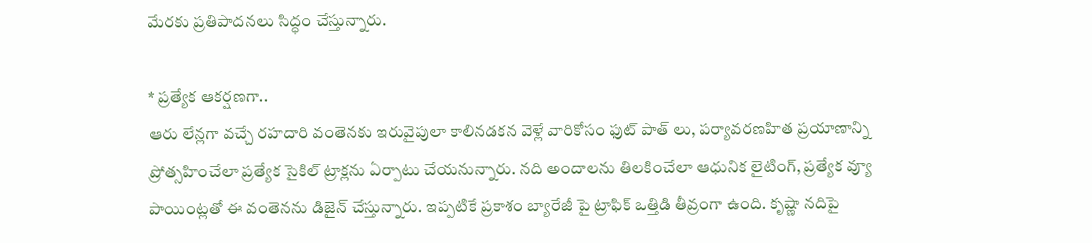మేరకు ప్రతిపాదనలు సిద్ధం చేస్తున్నారు.

* ప్రత్యేక ఆకర్షణగా..
ఆరు లేన్లగా వచ్చే రహదారి వంతెనకు ఇరువైపులా కాలినడకన వెళ్లే వారికోసం ఫుట్ పాత్ లు, పర్యావరణహిత ప్రయాణాన్ని ప్రోత్సహించేలా ప్రత్యేక సైకిల్ ట్రాక్లను ఏర్పాటు చేయనున్నారు. నది అందాలను తిలకించేలా ఆధునిక లైటింగ్, ప్రత్యేక వ్యూ పాయింట్లతో ఈ వంతెనను డిజైన్ చేస్తున్నారు. ఇప్పటికే ప్రకాశం బ్యారేజీ పై ట్రాఫిక్ ఒత్తిడి తీవ్రంగా ఉంది. కృష్ణా నదిపై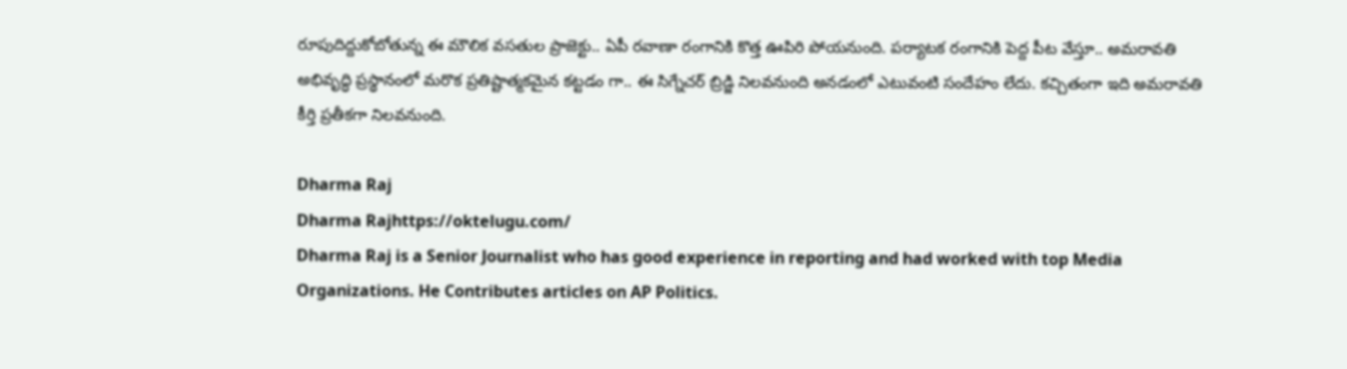రూపుదిద్దుకోబోతున్న ఈ మౌలిక వసతుల ప్రాజెక్టు.. ఏపీ రవాణా రంగానికి కొత్త ఊపిరి పోయనుంది. పర్యాటక రంగానికి పెద్ద పీట వేస్తూ.. అమరావతి అభివృద్ధి ప్రస్థానంలో మరొక ప్రతిష్టాత్మకమైన కట్టడం గా.. ఈ సిగ్నేచర్ బ్రిడ్జి నిలవనుంది అనడంలో ఎటువంటి సందేహం లేదు. కచ్చితంగా ఇది అమరావతి కీర్తి ప్రతీకగా నిలవనుంది.

Dharma Raj
Dharma Rajhttps://oktelugu.com/
Dharma Raj is a Senior Journalist who has good experience in reporting and had worked with top Media Organizations. He Contributes articles on AP Politics.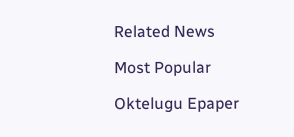Related News

Most Popular

Oktelugu Epaper